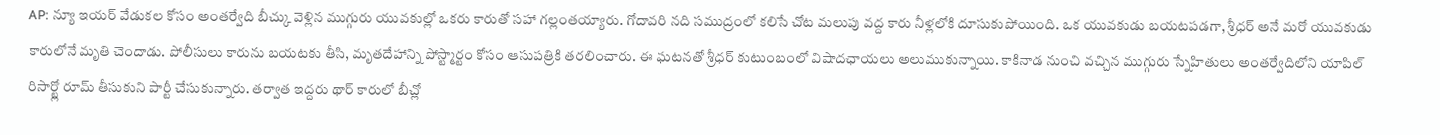AP: న్యూ ఇయర్ వేడుకల కోసం అంతర్వేది బీచ్కు వెళ్లిన ముగ్గురు యువకుల్లో ఒకరు కారుతో సహా గల్లంతయ్యారు. గోదావరి నది సముద్రంలో కలిసే చోట మలుపు వద్ద కారు నీళ్లలోకి దూసుకుపోయింది. ఒక యువకుడు బయటపడగా, శ్రీధర్ అనే మరో యువకుడు కారులోనే మృతి చెందాడు. పోలీసులు కారును బయటకు తీసి, మృతదేహాన్ని పోస్ట్మార్టం కోసం ఆసుపత్రికి తరలించారు. ఈ ఘటనతో శ్రీధర్ కుటుంబంలో విషాదఛాయలు అలుముకున్నాయి. కాకినాడ నుంచి వచ్చిన ముగ్గురు స్నేహితులు అంతర్వేదిలోని యాపిల్ రిసార్ట్లో రూమ్ తీసుకుని పార్టీ చేసుకున్నారు. తర్వాత ఇద్దరు థార్ కారులో బీచ్లో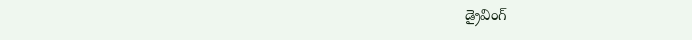డ్రైవింగ్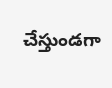చేస్తుండగా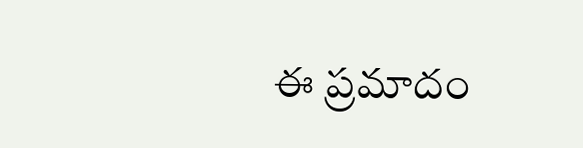ఈ ప్రమాదం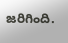జరిగింది.